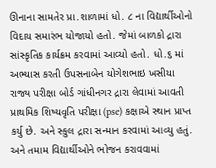ઊનાના સામતેર પ્રા.શાળામાં ધો. ૮ ના વિદ્યાર્થીઓનો વિદાય સમારંભ યોજાયો હતો. જેમાં બાળકો દ્રારા સાંસ્કૃતિક કાર્યક્રમ કરવામાં આવ્યો હતો. ધો.૬ માં અભ્યાસ કરતી ઉપસનાબેન યોગેશભાઇ ખસીયા રાજ્ય પરીક્ષા બોર્ડ ગાંધીનગર દ્રારા લેવામાં આવતી પ્રાથમિક શિષ્યવૃતિ પરીક્ષા (pse) કક્ષાએ સ્થાન પ્રાપ્ત કર્યુ છે. અને સ્કુલ દ્રારા સન્માન કરવામાં આવ્યુ હતું. અને તમામ વિદ્યાર્થીઓને ભોજન કરાવવામાં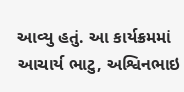આવ્યુ હતું. આ કાર્યક્રમમાં આચાર્ય ભાટુ, અશ્વિનભાઇ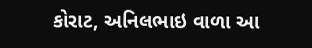કોરાટ, અનિલભાઇ વાળા આ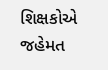શિક્ષકોએ જહેમત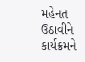મહેનત ઉઠાવીને કાર્યક્રમને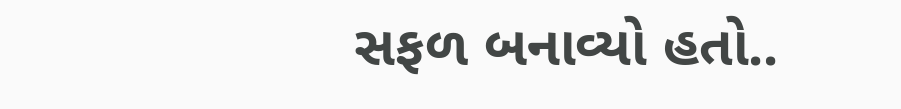સફળ બનાવ્યો હતો..